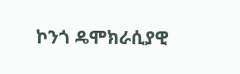ኮንጎ ዴሞክራሲያዊ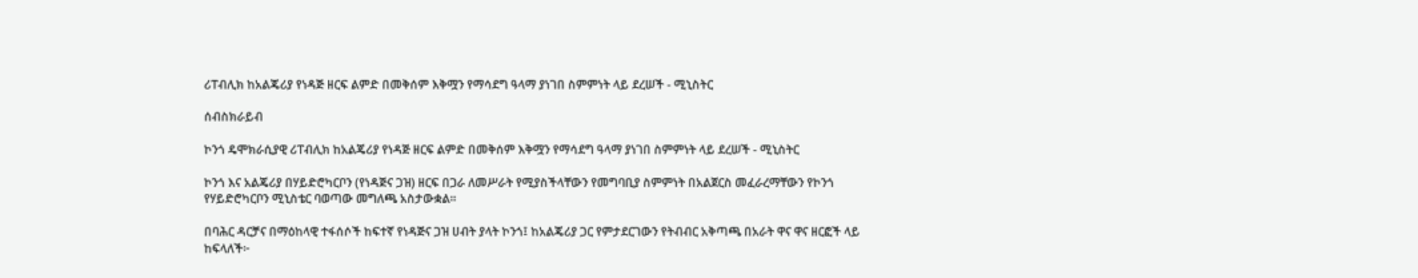ሪፐብሊክ ከአልጄሪያ የነዳጅ ዘርፍ ልምድ በመቅሰም እቅሟን የማሳደግ ዓላማ ያነገበ ስምምነት ላይ ደረሠች - ሚኒስትር

ሰብስክራይብ

ኮንጎ ዴሞክራሲያዊ ሪፐብሊክ ከአልጄሪያ የነዳጅ ዘርፍ ልምድ በመቅሰም እቅሟን የማሳደግ ዓላማ ያነገበ ስምምነት ላይ ደረሠች - ሚኒስትር

ኮንጎ እና አልጄሪያ በሃይድሮካርቦን (የነዳጅና ጋዝ) ዘርፍ በጋራ ለመሥራት የሚያስችላቸውን የመግባቢያ ስምምነት በአልጀርስ መፈራረማቸውን የኮንጎ የሃይድሮካርቦን ሚኒስቴር ባወጣው መግለጫ አስታውቋል።

በባሕር ዳርቻና በማዕከላዊ ተፋሰሶች ከፍተኛ የነዳጅና ጋዝ ሀብት ያላት ኮንጎ፤ ከአልጄሪያ ጋር የምታደርገውን የትብብር አቅጣጫ በአራት ዋና ዋና ዘርፎች ላይ ከፍላለች፦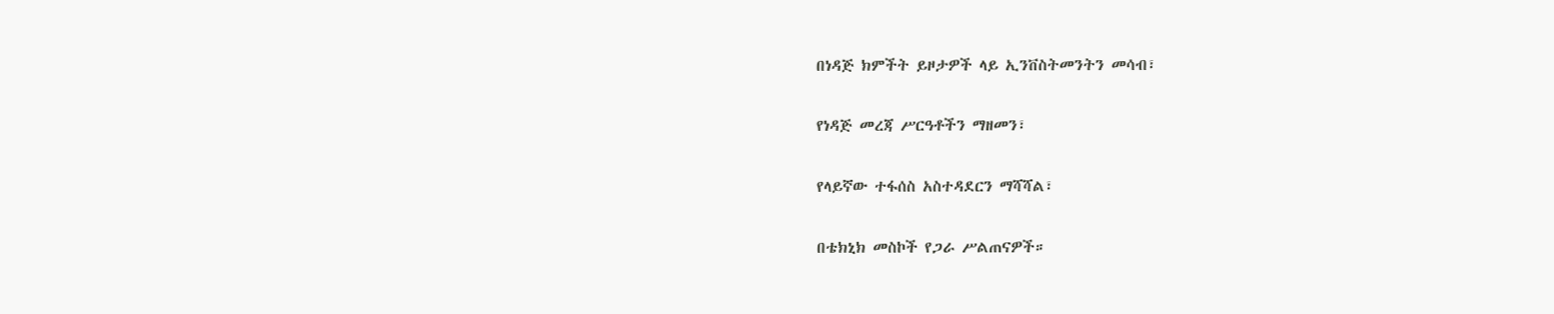በነዳጅ ክምችት ይዞታዎች ላይ ኢንቨስትመንትን መሳብ፣

የነዳጅ መረጃ ሥርዓቶችን ማዘመን፣

የላይኛው ተፋሰስ አስተዳደርን ማሻሻል፣

በቴክኒክ መስኮች የጋራ ሥልጠናዎች።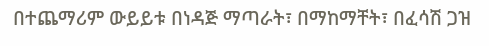በተጨማሪም ውይይቱ በነዳጅ ማጣራት፣ በማከማቸት፣ በፈሳሽ ጋዝ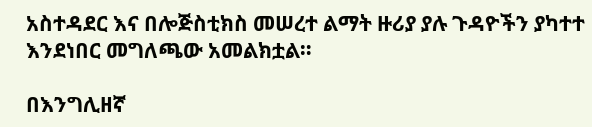አስተዳደር እና በሎጅስቲክስ መሠረተ ልማት ዙሪያ ያሉ ጉዳዮችን ያካተተ እንደነበር መግለጫው አመልክቷል።

በእንግሊዘኛ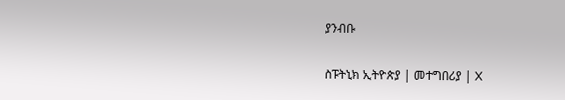ያንብቡ

ስፑትኒክ ኢትዮጵያ | መተግበሪያ | X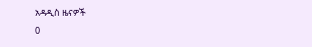አዳዲስ ዜናዎች
0